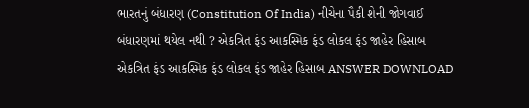ભારતનું બંધારણ (Constitution Of India) નીચેના પૈકી શેની જોગવાઈ બંધારણમાં થયેલ નથી ? એકત્રિત ફંડ આકસ્મિક ફંડ લોકલ ફંડ જાહેર હિસાબ એકત્રિત ફંડ આકસ્મિક ફંડ લોકલ ફંડ જાહેર હિસાબ ANSWER DOWNLOAD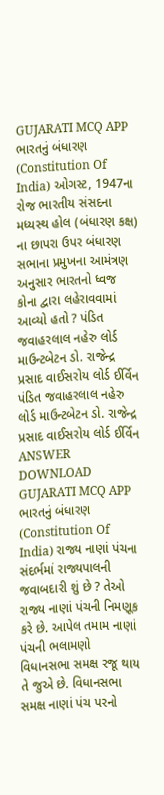GUJARATI MCQ APP
ભારતનું બંધારણ (Constitution Of India) ઓગસ્ટ, 1947ના રોજ ભારતીય સંસદના મધ્યસ્થ હોલ (બંધારણ કક્ષ) ના છાપરા ઉપર બંધારણ સભાના પ્રમુખના આમંત્રણ અનુસાર ભારતનો ધ્વજ કોના દ્વારા લહેરાવવામાં આવ્યો હતો ? પંડિત જવાહરલાલ નહેરુ લોર્ડ માઉન્ટબેટન ડો. રાજેન્દ્ર પ્રસાદ વાઈસરોય લોર્ડ ઈર્વિન પંડિત જવાહરલાલ નહેરુ લોર્ડ માઉન્ટબેટન ડો. રાજેન્દ્ર પ્રસાદ વાઈસરોય લોર્ડ ઈર્વિન ANSWER DOWNLOAD GUJARATI MCQ APP
ભારતનું બંધારણ (Constitution Of India) રાજ્ય નાણાં પંચના સંદર્ભમાં રાજ્યપાલની જવાબદારી શું છે ? તેઓ રાજ્ય નાણાં પંચની નિમણૂક કરે છે. આપેલ તમામ નાણાં પંચની ભલામણો વિધાનસભા સમક્ષ રજૂ થાય તે જુએ છે. વિધાનસભા સમક્ષ નાણાં પંચ પરનો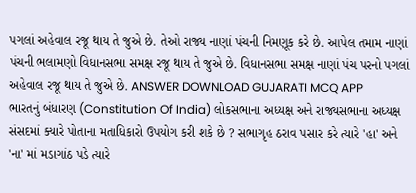પગલાં અહેવાલ રજૂ થાય તે જુએ છે. તેઓ રાજ્ય નાણાં પંચની નિમણૂક કરે છે. આપેલ તમામ નાણાં પંચની ભલામણો વિધાનસભા સમક્ષ રજૂ થાય તે જુએ છે. વિધાનસભા સમક્ષ નાણાં પંચ પરનો પગલાં અહેવાલ રજૂ થાય તે જુએ છે. ANSWER DOWNLOAD GUJARATI MCQ APP
ભારતનું બંધારણ (Constitution Of India) લોકસભાના અધ્યક્ષ અને રાજ્યસભાના અધ્યક્ષ સંસદમાં ક્યારે પોતાના મતાધિકારો ઉપયોગ કરી શકે છે ? સભાગૃહ ઠરાવ પસાર કરે ત્યારે 'હા' અને 'ના' માં મડાગાંઠ પડે ત્યારે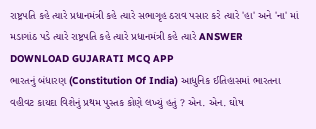રાષ્ટ્રપતિ કહે ત્યારે પ્રધાનમંત્રી કહે ત્યારે સભાગૃહ ઠરાવ પસાર કરે ત્યારે 'હા' અને 'ના' માં મડાગાંઠ પડે ત્યારે રાષ્ટ્રપતિ કહે ત્યારે પ્રધાનમંત્રી કહે ત્યારે ANSWER DOWNLOAD GUJARATI MCQ APP
ભારતનું બંધારણ (Constitution Of India) આધુનિક ઈતિહાસમાં ભારતના વહીવટ કાયદા વિશેનું પ્રથમ પુસ્તક કોણે લખ્યું હતું ? એન. એન. ઘોષ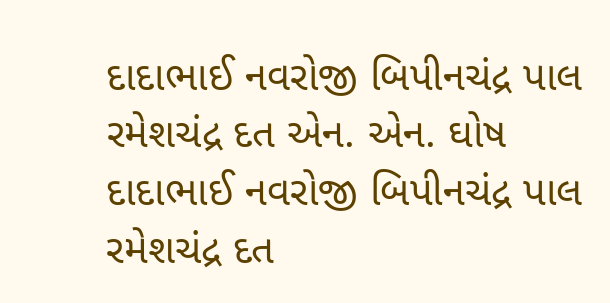દાદાભાઈ નવરોજી બિપીનચંદ્ર પાલ રમેશચંદ્ર દત એન. એન. ઘોષ દાદાભાઈ નવરોજી બિપીનચંદ્ર પાલ રમેશચંદ્ર દત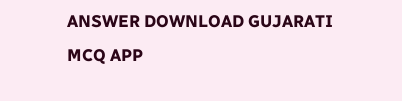ANSWER DOWNLOAD GUJARATI MCQ APP